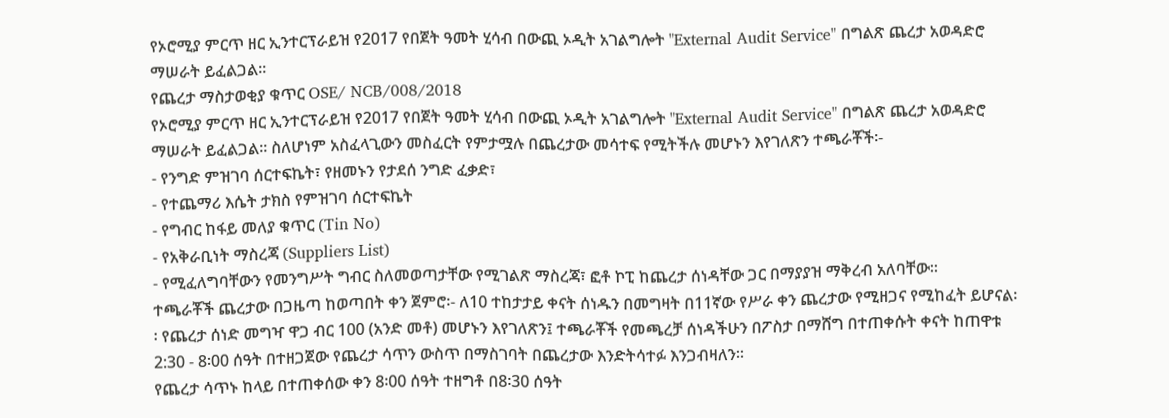የኦሮሚያ ምርጥ ዘር ኢንተርፕራይዝ የ2017 የበጀት ዓመት ሂሳብ በውጪ ኦዲት አገልግሎት "External Audit Service" በግልጽ ጨረታ አወዳድሮ ማሠራት ይፈልጋል፡፡
የጨረታ ማስታወቂያ ቁጥር OSE/ NCB/008/2018
የኦሮሚያ ምርጥ ዘር ኢንተርፕራይዝ የ2017 የበጀት ዓመት ሂሳብ በውጪ ኦዲት አገልግሎት "External Audit Service" በግልጽ ጨረታ አወዳድሮ ማሠራት ይፈልጋል፡፡ ስለሆነም አስፈላጊውን መስፈርት የምታሟሉ በጨረታው መሳተፍ የሚትችሉ መሆኑን እየገለጽን ተጫራቾች፡-
- የንግድ ምዝገባ ሰርተፍኬት፣ የዘመኑን የታደሰ ንግድ ፈቃድ፣
- የተጨማሪ እሴት ታክስ የምዝገባ ሰርተፍኬት
- የግብር ከፋይ መለያ ቁጥር (Tin No)
- የአቅራቢነት ማስረጃ (Suppliers List)
- የሚፈለግባቸውን የመንግሥት ግብር ስለመወጣታቸው የሚገልጽ ማስረጃ፣ ፎቶ ኮፒ ከጨረታ ሰነዳቸው ጋር በማያያዝ ማቅረብ አለባቸው፡፡
ተጫራቾች ጨረታው በጋዜጣ ከወጣበት ቀን ጀምሮ፡- ለ10 ተከታታይ ቀናት ሰነዱን በመግዛት በ11ኛው የሥራ ቀን ጨረታው የሚዘጋና የሚከፈት ይሆናል፡፡ የጨረታ ሰነድ መግዣ ዋጋ ብር 100 (አንድ መቶ) መሆኑን እየገለጽን፤ ተጫራቾች የመጫረቻ ሰነዳችሁን በፖስታ በማሸግ በተጠቀሱት ቀናት ከጠዋቱ 2:30 - 8፡00 ሰዓት በተዘጋጀው የጨረታ ሳጥን ውስጥ በማስገባት በጨረታው እንድትሳተፉ እንጋብዛለን፡፡
የጨረታ ሳጥኑ ከላይ በተጠቀሰው ቀን 8፡00 ሰዓት ተዘግቶ በ8፡30 ሰዓት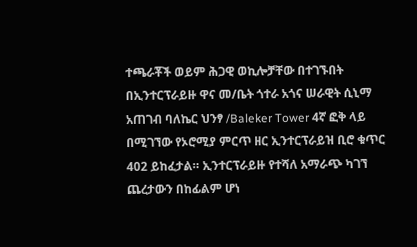ተጫራቾች ወይም ሕጋዊ ወኪሎቻቸው በተገኙበት በኢንተርፕራይዙ ዋና መ/ቤት ጎተራ አጎና ሠራዊት ሲኒማ አጠገብ ባለኬር ህንፃ /Baleker Tower 4ኛ ፎቅ ላይ በሚገኘው የኦሮሚያ ምርጥ ዘር ኢንተርፕራይዝ ቢሮ ቁጥር 402 ይከፈታል። ኢንተርፕራይዙ የተሻለ አማራጭ ካገኘ ጨረታውን በከፊልም ሆነ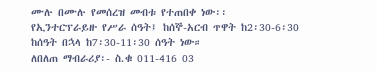ሙሉ በሙሉ የመሰረዝ መብቱ የተጠበቀ ነው፡፡
የኢንተርፕራይዙ የሥራ ሰዓት፤ ከሰኞ-አርብ ጥዋት ከ2፡30-6፡30 ከሰዓት በኋላ ከ7፡30-11፡30 ሰዓት ነው።
ለበለጠ ማብራሪያ፡- ስ.ቁ 011-416 03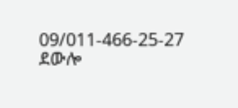09/011-466-25-27 ደውሎ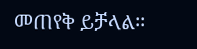መጠየቅ ይቻላል፡፡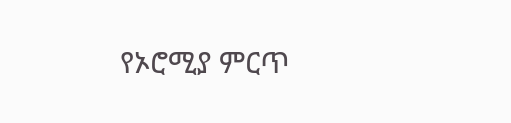የኦሮሚያ ምርጥ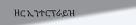ዘር ኢንተርፕራይዝ